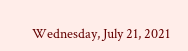Wednesday, July 21, 2021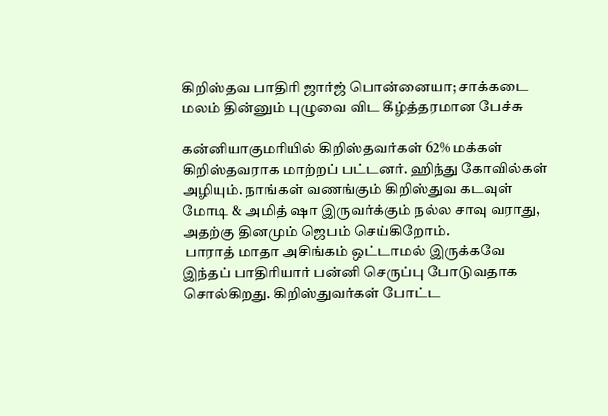கிறிஸ்தவ பாதிரி ஜார்ஜ் பொன்னையா; சாக்கடை மலம் தின்னும் புழுவை விட கீழ்த்தரமான பேச்சு

கன்னியாகுமரியில் கிறிஸ்தவர்கள் 62% மக்கள் கிறிஸ்தவராக மாற்றப் பட்டனர். ஹிந்து கோவில்கள் அழியும். நாங்கள் வணங்கும் கிறிஸ்துவ கடவுள் மோடி & அமித் ஷா இருவர்க்கும் நல்ல சாவு வராது, அதற்கு தினமும் ஜெபம் செய்கிறோம்.
 பாராத் மாதா அசிங்கம் ஒட்டாமல் இருக்கவே இந்தப் பாதிரியார் பன்னி செருப்பு போடுவதாக சொல்கிறது. கிறிஸ்துவர்கள் போட்ட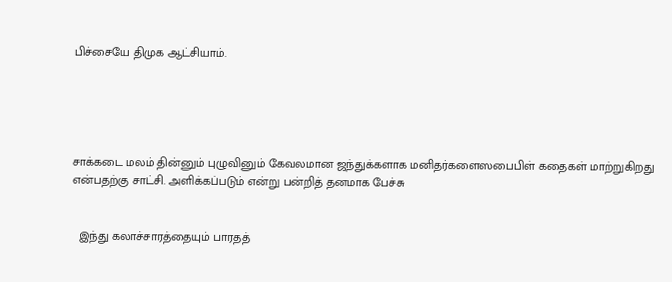பிச்சையே திமுக ஆட்சியாம்.





சாக்கடை மலம் தின்னும் புழுவினும் கேவலமான ஜந்துக்களாக மனிதர்களைஸபைபிள் கதைகள் மாற்றுகிறது என்பதற்கு சாட்சி. அளிக்கப்படும் என்று பன்றித் தனமாக பேச்சு


  இந்து கலாச்சாரத்தையும் பாரதத்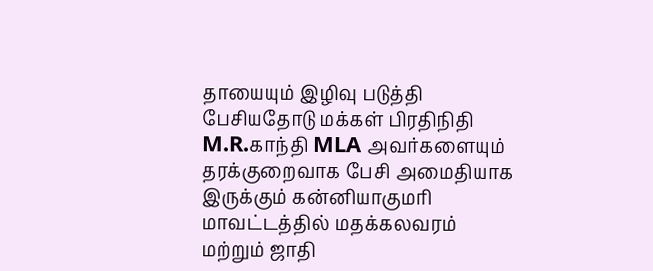தாயையும் இழிவு படுத்தி பேசியதோடு மக்கள் பிரதிநிதி M.R.காந்தி MLA அவர்களையும் தரக்குறைவாக பேசி அமைதியாக இருக்கும் கன்னியாகுமரி மாவட்டத்தில் மதக்கலவரம் மற்றும் ஜாதி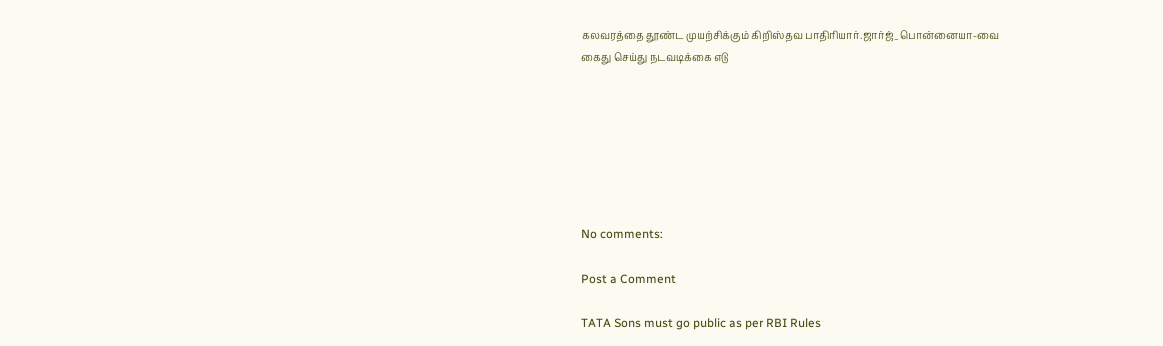கலவரத்தை தூண்ட முயற்சிக்கும் கிறிஸ்தவ பாதிரியார்.ஜார்ஜ்_பொன்னையா-வை
கைது செய்து நடவடிக்கை எடு







No comments:

Post a Comment

TATA Sons must go public as per RBI Rules